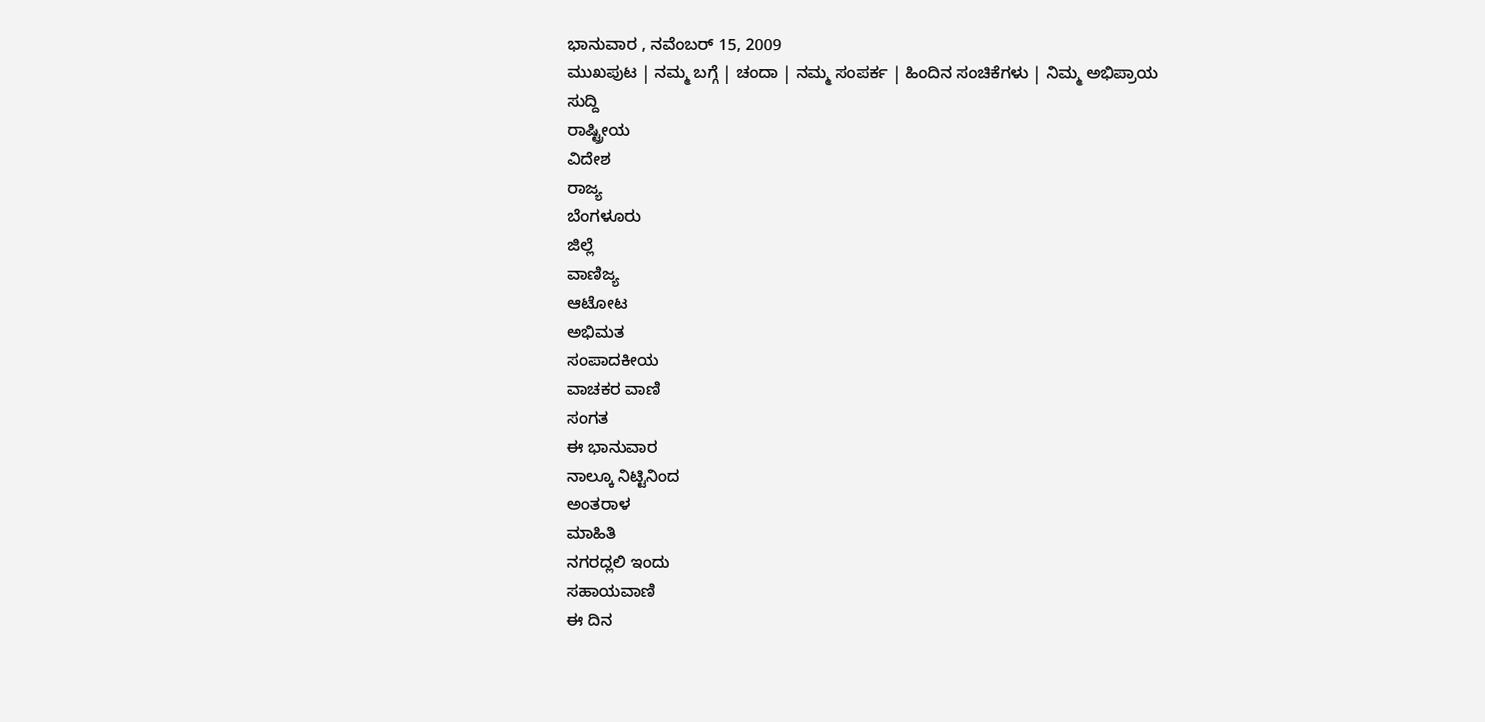ಭಾನುವಾರ , ನವೆಂಬರ್ 15, 2009
ಮುಖಪುಟ | ನಮ್ಮ ಬಗ್ಗೆ | ಚಂದಾ | ನಮ್ಮ ಸಂಪರ್ಕ | ಹಿಂದಿನ ಸಂಚಿಕೆಗಳು | ನಿಮ್ಮ ಅಭಿಪ್ರಾಯ
ಸುದ್ದಿ
ರಾಷ್ಟ್ರೀಯ
ವಿದೇಶ
ರಾಜ್ಯ
ಬೆಂಗಳೂರು
ಜಿಲ್ಲೆ
ವಾಣಿಜ್ಯ
ಆಟೋಟ
ಅಭಿಮತ
ಸಂಪಾದಕೀಯ
ವಾಚಕರ ವಾಣಿ
ಸಂಗತ
ಈ ಭಾನುವಾರ
ನಾಲ್ಕೂ ನಿಟ್ಟಿನಿಂದ
ಅಂತರಾಳ
ಮಾಹಿತಿ
ನಗರದ್ಲಲಿ ಇಂದು
ಸಹಾಯವಾಣಿ
ಈ ದಿನ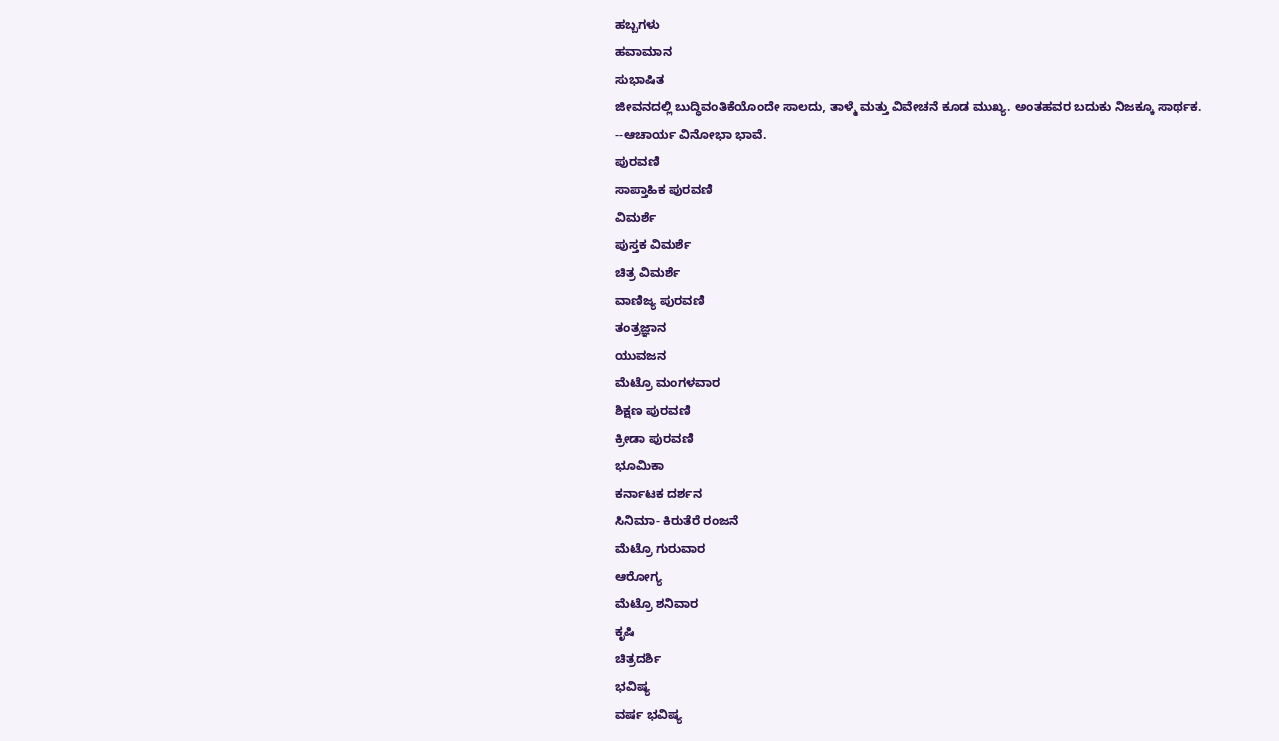ಹಬ್ಬಗಳು
ಹವಾಮಾನ
ಸುಭಾಷಿತ
ಜೀವನದಲ್ಲಿ ಬುದ್ಧಿವಂತಿಕೆಯೊಂದೇ ಸಾಲದು, ತಾಳ್ಮೆ ಮತ್ತು ವಿವೇಚನೆ ಕೂಡ ಮುಖ್ಯ. ಅಂತಹವರ ಬದುಕು ನಿಜಕ್ಕೂ ಸಾರ್ಥಕ.
--ಆಚಾರ್ಯ ವಿನೋಭಾ ಭಾವೆ.
ಪುರವಣಿ
ಸಾಪ್ತಾಹಿಕ ಪುರವಣಿ
ವಿಮರ್ಶೆ
ಪುಸ್ತಕ ವಿಮರ್ಶೆ
ಚಿತ್ರ ವಿಮರ್ಶೆ
ವಾಣಿಜ್ಯ ಪುರವಣಿ
ತಂತ್ರಜ್ಞಾನ
ಯುವಜನ
ಮೆಟ್ರೊ ಮಂಗಳವಾರ
ಶಿಕ್ಷಣ ಪುರವಣಿ
ಕ್ರೀಡಾ ಪುರವಣಿ
ಭೂಮಿಕಾ
ಕರ್ನಾಟಕ ದರ್ಶನ
ಸಿನಿಮಾ- ಕಿರುತೆರೆ ರಂಜನೆ
ಮೆಟ್ರೊ ಗುರುವಾರ
ಆರೋಗ್ಯ
ಮೆಟ್ರೊ ಶನಿವಾರ
ಕೃಷಿ
ಚಿತ್ರದರ್ಶಿ
ಭವಿಷ್ಯ
ವರ್ಷ ಭವಿಷ್ಯ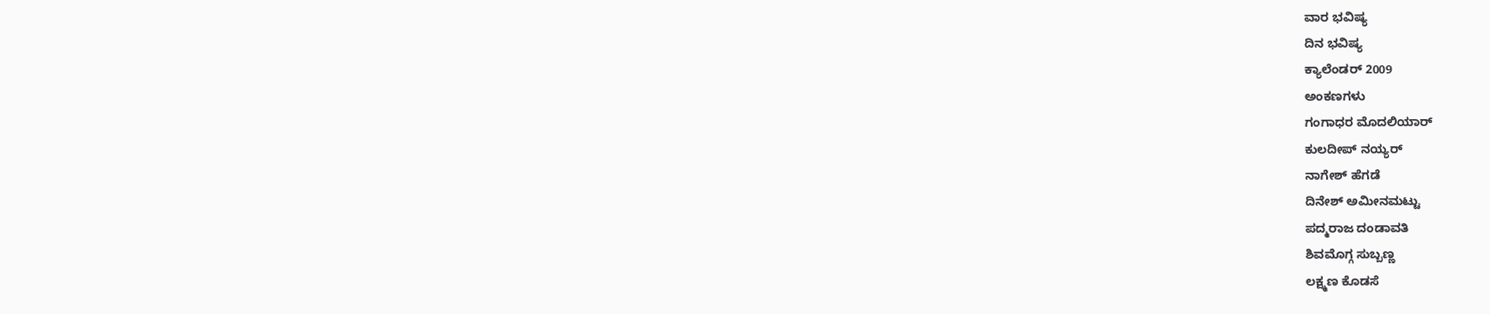ವಾರ ಭವಿಷ್ಯ
ದಿನ ಭವಿಷ್ಯ
ಕ್ಯಾಲೆಂಡರ್ 2009
ಅಂಕಣಗಳು
ಗಂಗಾಧರ ಮೊದಲಿಯಾರ್
ಕುಲದೀಪ್‌ ನಯ್ಯರ್
ನಾಗೇಶ್‌ ಹೆಗಡೆ
ದಿನೇಶ್‌ ಅಮೀನಮಟ್ಟು
ಪದ್ಮರಾಜ ದಂಡಾವತಿ
ಶಿವಮೊಗ್ಗ ಸುಬ್ಬಣ್ಣ
ಲಕ್ಷ್ಮಣ ಕೊಡಸೆ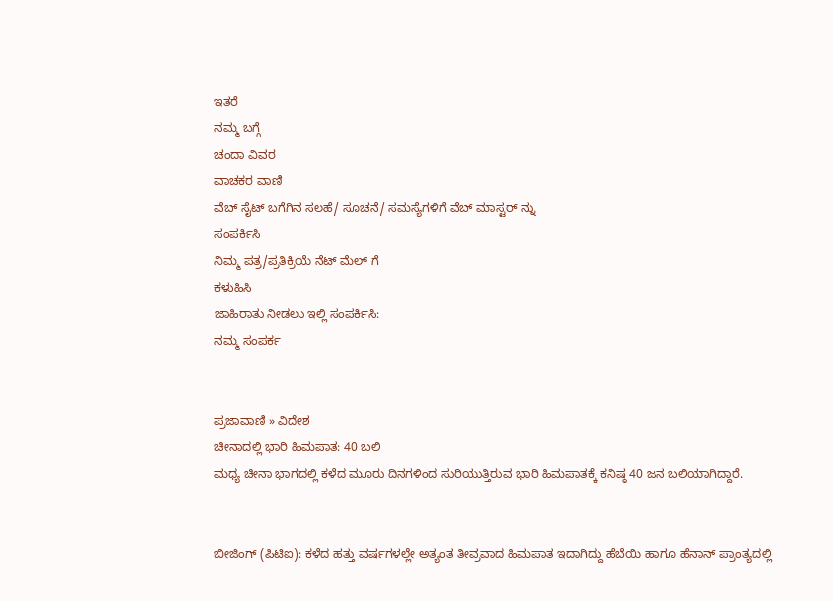ಇತರೆ
ನಮ್ಮ ಬಗ್ಗೆ
ಚಂದಾ ವಿವರ
ವಾಚಕರ ವಾಣಿ
ವೆಬ್ ಸೈಟ್ ಬಗೆಗಿನ ಸಲಹೆ/ ಸೂಚನೆ/ ಸಮಸ್ಯೆಗಳಿಗೆ ವೆಬ್ ಮಾಸ್ಟರ್ ನ್ನು
ಸಂಪರ್ಕಿಸಿ
ನಿಮ್ಮ ಪತ್ರ/ಪ್ರತಿಕ್ರಿಯೆ ನೆಟ್ ಮೆಲ್ ಗೆ
ಕಳುಹಿಸಿ
ಜಾಹಿರಾತು ನೀಡಲು ಇಲ್ಲಿ ಸಂಪರ್ಕಿಸಿ:
ನಮ್ಮ ಸಂಪರ್ಕ


ಪ್ರಜಾವಾಣಿ » ವಿದೇಶ
ಚೀನಾದಲ್ಲಿ ಭಾರಿ ಹಿಮಪಾತ: 40 ಬಲಿ
ಮಧ್ಯ ಚೀನಾ ಭಾಗದಲ್ಲಿ ಕಳೆದ ಮೂರು ದಿನಗಳಿಂದ ಸುರಿಯುತ್ತಿರುವ ಭಾರಿ ಹಿಮಪಾತಕ್ಕೆ ಕನಿಷ್ಠ 40 ಜನ ಬಲಿಯಾಗಿದ್ದಾರೆ.


ಬೀಜಿಂಗ್ (ಪಿಟಿಐ): ಕಳೆದ ಹತ್ತು ವರ್ಷಗಳಲ್ಲೇ ಅತ್ಯಂತ ತೀವ್ರವಾದ ಹಿಮಪಾತ ಇದಾಗಿದ್ದು ಹೆಬೆಯಿ ಹಾಗೂ ಹೆನಾನ್ ಪ್ರಾಂತ್ಯದಲ್ಲಿ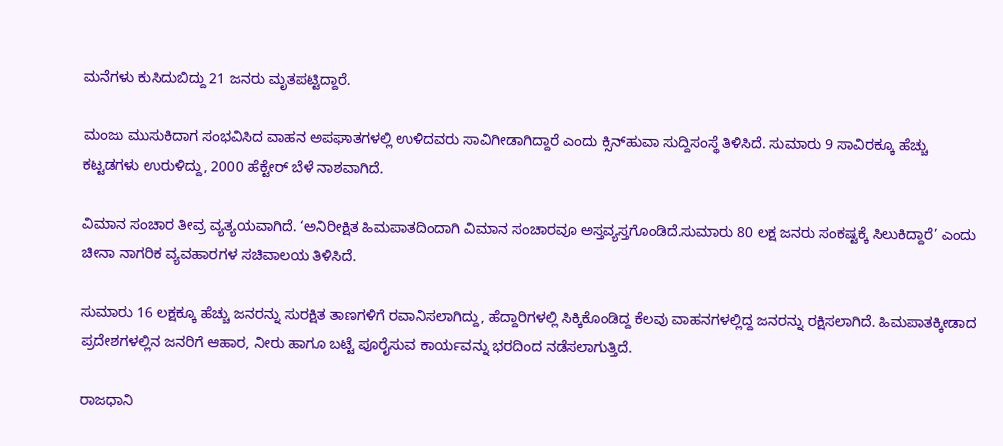ಮನೆಗಳು ಕುಸಿದುಬಿದ್ದು 21 ಜನರು ಮೃತಪಟ್ಟಿದ್ದಾರೆ.

ಮಂಜು ಮುಸುಕಿದಾಗ ಸಂಭವಿಸಿದ ವಾಹನ ಅಪಘಾತಗಳಲ್ಲಿ ಉಳಿದವರು ಸಾವಿಗೀಡಾಗಿದ್ದಾರೆ ಎಂದು ಕ್ಸಿನ್‌ಹುವಾ ಸುದ್ದಿಸಂಸ್ಥೆ ತಿಳಿಸಿದೆ. ಸುಮಾರು 9 ಸಾವಿರಕ್ಕೂ ಹೆಚ್ಚು ಕಟ್ಟಡಗಳು ಉರುಳಿದ್ದು, 2000 ಹೆಕ್ಟೇರ್ ಬೆಳೆ ನಾಶವಾಗಿದೆ.

ವಿಮಾನ ಸಂಚಾರ ತೀವ್ರ ವ್ಯತ್ಯಯವಾಗಿದೆ. ‘ಅನಿರೀಕ್ಷಿತ ಹಿಮಪಾತದಿಂದಾಗಿ ವಿಮಾನ ಸಂಚಾರವೂ ಅಸ್ತವ್ಯಸ್ತಗೊಂಡಿದೆ.ಸುಮಾರು 80 ಲಕ್ಷ ಜನರು ಸಂಕಷ್ಟಕ್ಕೆ ಸಿಲುಕಿದ್ದಾರೆ’ ಎಂದು ಚೀನಾ ನಾಗರಿಕ ವ್ಯವಹಾರಗಳ ಸಚಿವಾಲಯ ತಿಳಿಸಿದೆ.

ಸುಮಾರು 16 ಲಕ್ಷಕ್ಕೂ ಹೆಚ್ಚು ಜನರನ್ನು ಸುರಕ್ಷಿತ ತಾಣಗಳಿಗೆ ರವಾನಿಸಲಾಗಿದ್ದು, ಹೆದ್ದಾರಿಗಳಲ್ಲಿ ಸಿಕ್ಕಿಕೊಂಡಿದ್ದ ಕೆಲವು ವಾಹನಗಳಲ್ಲಿದ್ದ ಜನರನ್ನು ರಕ್ಷಿಸಲಾಗಿದೆ. ಹಿಮಪಾತಕ್ಕೀಡಾದ ಪ್ರದೇಶಗಳಲ್ಲಿನ ಜನರಿಗೆ ಆಹಾರ, ನೀರು ಹಾಗೂ ಬಟ್ಟೆ ಪೂರೈಸುವ ಕಾರ್ಯವನ್ನು ಭರದಿಂದ ನಡೆಸಲಾಗುತ್ತಿದೆ.

ರಾಜಧಾನಿ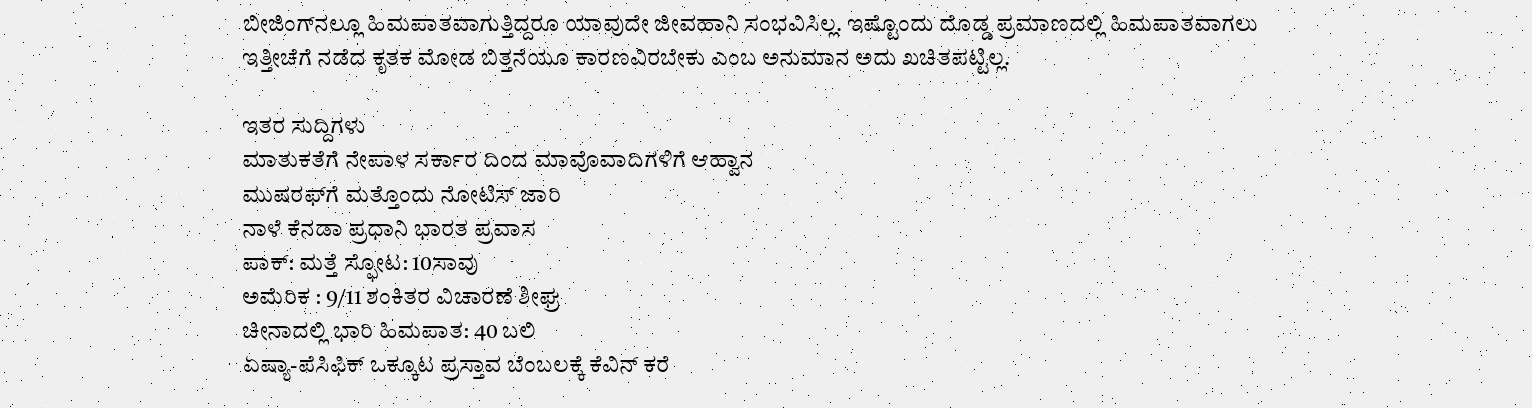ಬೀಜಿಂಗ್‌ನಲ್ಲೂ ಹಿಮಪಾತವಾಗುತ್ತಿದ್ದರೂ ಯಾವುದೇ ಜೀವಹಾನಿ ಸಂಭವಿಸಿಲ್ಲ. ಇಷ್ಟೊಂದು ದೊಡ್ಡ ಪ್ರಮಾಣದಲ್ಲಿ ಹಿಮಪಾತವಾಗಲು ಇತ್ತೀಚೆಗೆ ನಡೆದ ಕೃತಕ ಮೋಡ ಬಿತ್ತನೆಯೂ ಕಾರಣವಿರಬೇಕು ಎಂಬ ಅನುಮಾನ ಅದು ಖಚಿತಪಟ್ಟಿಲ್ಲ.

ಇತರ ಸುದ್ದಿಗಳು
ಮಾತುಕತೆಗೆ ನೇಪಾಳ ಸರ್ಕಾರ ದಿಂದ ಮಾವೊವಾದಿಗಳಿಗೆ ಆಹ್ವಾನ
ಮುಷರಫ್‌ಗೆ ಮತ್ತೊಂದು ನೋಟಿಸ್ ಜಾರಿ
ನಾಳೆ ಕೆನಡಾ ಪ್ರಧಾನಿ ಭಾರತ ಪ್ರವಾಸ
ಪಾಕ್: ಮತ್ತೆ ಸ್ಫೋಟ: 10ಸಾವು
ಅಮೆರಿಕ : 9/11 ಶಂಕಿತರ ವಿಚಾರಣೆ ಶೀಘ್ರ
ಚೀನಾದಲ್ಲಿ ಭಾರಿ ಹಿಮಪಾತ: 40 ಬಲಿ
ಏಷ್ಯಾ-ಪೆಸಿಫಿಕ್ ಒಕ್ಕೂಟ ಪ್ರಸ್ತಾವ ಬೆಂಬಲಕ್ಕೆ ಕೆವಿನ್ ಕರೆ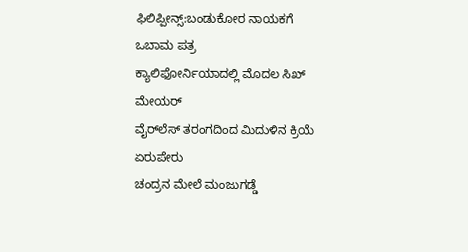ಫಿಲಿಪ್ಪೀನ್ಸ್:ಬಂಡುಕೋರ ನಾಯಕಗೆ ಒಬಾಮ ಪತ್ರ
ಕ್ಯಾಲಿಫೋರ್ನಿಯಾದಲ್ಲಿ ಮೊದಲ ಸಿಖ್ ಮೇಯರ್
ವೈರ್‌ಲೆಸ್ ತರಂಗದಿಂದ ಮಿದುಳಿನ ಕ್ರಿಯೆ ಏರುಪೇರು
ಚಂದ್ರನ ಮೇಲೆ ಮಂಜುಗಡ್ಡೆ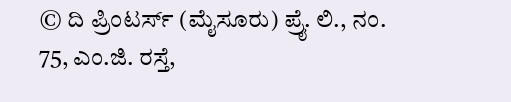© ದಿ ಪ್ರಿಂಟರ್ಸ್ (ಮೈಸೂರು) ಪ್ರೈ. ಲಿ., ನಂ. 75, ಎಂ.ಜಿ. ರಸ್ತೆ,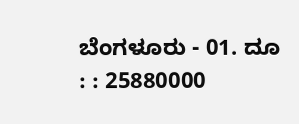ಬೆಂಗಳೂರು - 01. ದೂ : : 25880000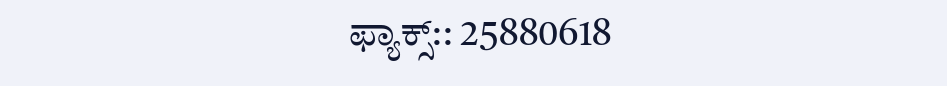ಫ್ಯಾಕ್ಸ್:: 25880618